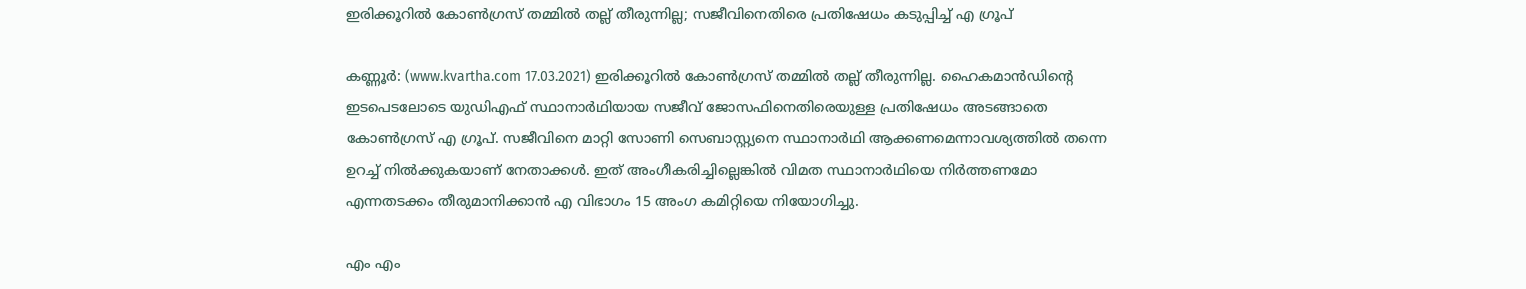ഇരിക്കൂറിൽ കോൺഗ്രസ് തമ്മിൽ തല്ല് തീരുന്നില്ല; സജീവിനെതിരെ പ്രതിഷേധം കടുപ്പിച്ച്‌ എ ഗ്രൂപ്

കണ്ണൂര്‍: (www.kvartha.com 17.03.2021) ഇരിക്കൂറിൽ കോൺഗ്രസ് തമ്മിൽ തല്ല് തീരുന്നില്ല. ഹൈകമാൻഡിന്‍റെ ഇടപെടലോടെ യുഡിഎഫ് സ്ഥാനാർഥിയായ സജീവ് ജോസഫിനെതിരെയുള്ള പ്രതിഷേധം അടങ്ങാതെ കോൺഗ്രസ് എ ഗ്രൂപ്. സജീവിനെ മാറ്റി സോണി സെബാസ്റ്റ്യനെ സ്ഥാനാർഥി ആക്കണമെന്നാവശ്യത്തിൽ തന്നെ ഉറച്ച് നിൽക്കുകയാണ് നേതാക്കൾ. ഇത് അംഗീകരിച്ചില്ലെങ്കിൽ വിമത സ്ഥാനാർഥിയെ നിർത്തണമോ എന്നതടക്കം തീരുമാനിക്കാൻ എ വിഭാഗം 15 അംഗ കമിറ്റിയെ നിയോഗിച്ചു.

എം എം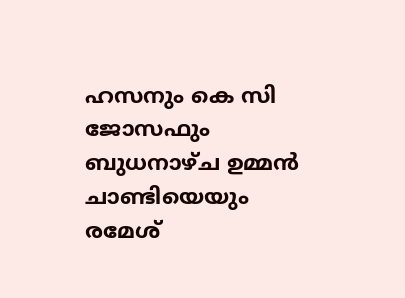ഹസനും കെ സി ജോസഫും ബുധനാഴ്ച ഉമ്മൻ ചാണ്ടിയെയും രമേശ്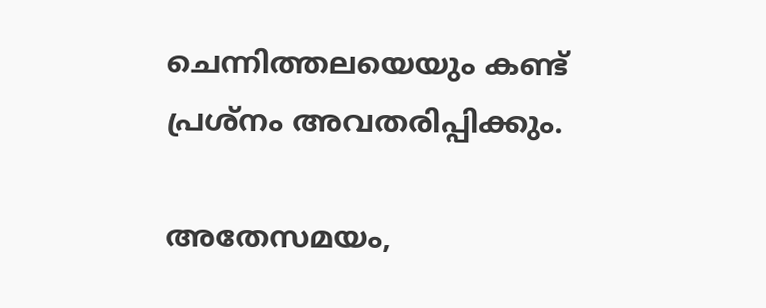ചെന്നിത്തലയെയും കണ്ട് പ്രശ്നം അവതരിപ്പിക്കും.

അതേസമയം,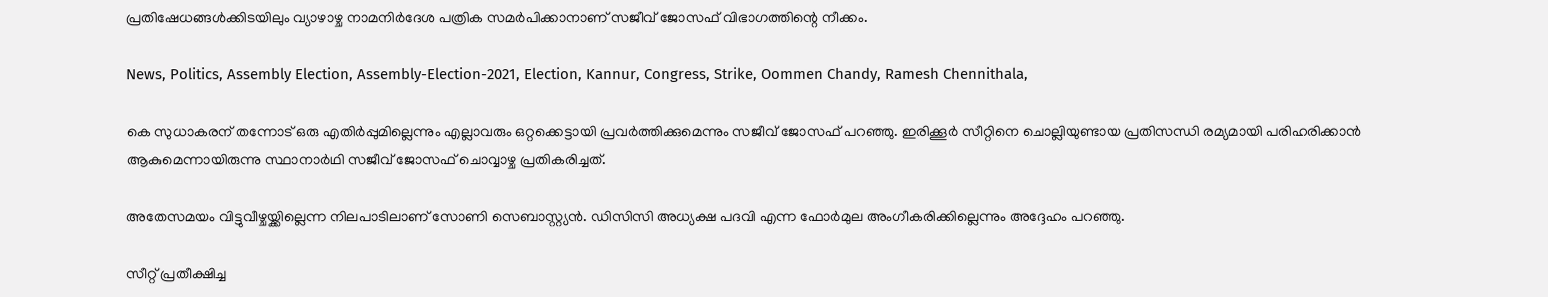പ്രതിഷേധങ്ങൾക്കിടയിലും വ്യാഴാഴ്ച നാമനിർദേശ പത്രിക സമർപിക്കാനാണ് സജീവ് ജോസഫ് വിഭാഗത്തിന്റെ നീക്കം.

News, Politics, Assembly Election, Assembly-Election-2021, Election, Kannur, Congress, Strike, Oommen Chandy, Ramesh Chennithala,

കെ സുധാകരന് തന്നോട് ഒരു എതിർപ്പുമില്ലെന്നും എല്ലാവരും ഒറ്റക്കെട്ടായി പ്രവർത്തിക്കുമെന്നും സജീവ് ജോസഫ് പറഞ്ഞു. ഇരിക്കൂര്‍ സീറ്റിനെ ചൊല്ലിയുണ്ടായ പ്രതിസന്ധി രമ്യമായി പരിഹരിക്കാന്‍ ആകുമെന്നായിരുന്നു സ്ഥാനാര്‍ഥി സജീവ് ജോസഫ് ചൊവ്വാഴ്ച പ്രതികരിച്ചത്.

അതേസമയം വിട്ടുവീഴ്ചയ്ക്കില്ലെന്ന നിലപാടിലാണ് സോണി സെബാസ്റ്റ്യന്‍. ഡിസിസി അധ്യക്ഷ പദവി എന്ന ഫോർമുല അംഗീകരിക്കില്ലെന്നും അദ്ദേഹം പറഞ്ഞു.

സീറ്റ് പ്രതീക്ഷിച്ച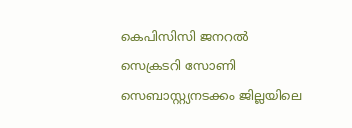കെപിസിസി ജനറൽ സെക്രടറി സോണി സെബാസ്റ്റ്യനടക്കം ജില്ലയിലെ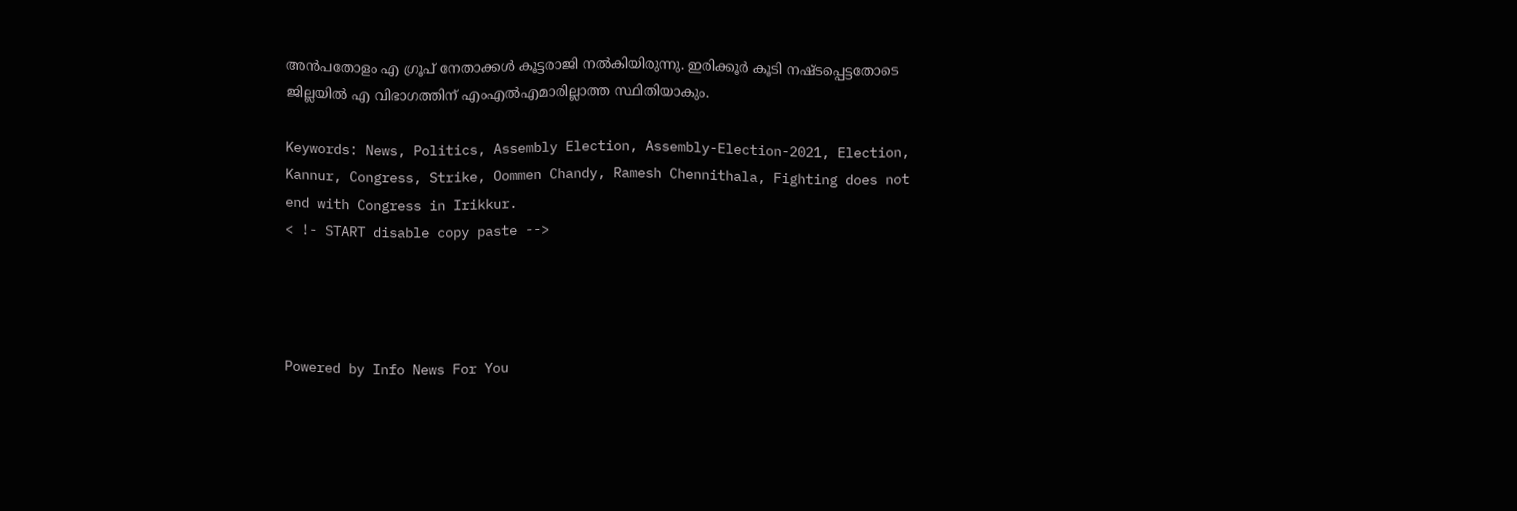അൻപതോളം എ ഗ്രൂപ് നേതാക്കൾ കൂട്ടരാജി നൽകിയിരുന്നു. ഇരിക്കൂർ കൂടി നഷ്ടപ്പെട്ടതോടെ ജില്ലയിൽ എ വിഭാഗത്തിന് എംഎല്‍എമാരില്ലാത്ത സ്ഥിതിയാകും.

Keywords: News, Politics, Assembly Election, Assembly-Election-2021, Election, Kannur, Congress, Strike, Oommen Chandy, Ramesh Chennithala, Fighting does not end with Congress in Irikkur.
< !- START disable copy paste -->




Powered by Info News For You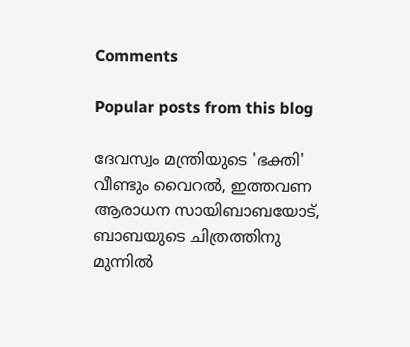Comments

Popular posts from this blog

ദേവസ്വം മന്ത്രിയുടെ 'ഭക്തി' വീണ്ടും വൈറല്‍, ഇത്തവണ ആരാധന സായിബാബയോട്, ബാബയുടെ ചിത്രത്തിനു മുന്നില്‍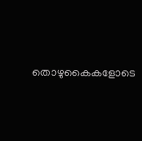തൊഴുകൈകളോടെ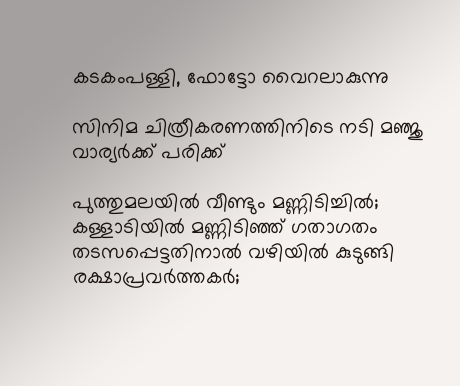കടകംപള്ളി, ഫോട്ടോ വൈറലാകുന്നു

സിനിമ ചിത്രീകരണത്തിനിടെ നടി മഞ്ജു വാര്യര്‍ക്ക് പരിക്ക്

പുത്തുമലയില്‍ വീണ്ടും മണ്ണിടിച്ചില്‍; കള്ളാടിയില്‍ മണ്ണിടിഞ്ഞ് ഗതാഗതം തടസപ്പെട്ടതിനാല്‍ വഴിയില്‍ കുടുങ്ങി രക്ഷാപ്രവര്‍ത്തകര്‍;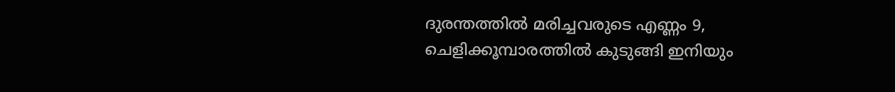ദുരന്തത്തില്‍ മരിച്ചവരുടെ എണ്ണം 9, ചെളിക്കൂമ്പാരത്തില്‍ കുടുങ്ങി ഇനിയും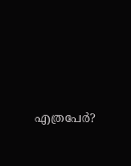എത്രപേര്‍?